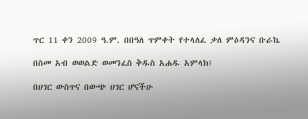ጥር 11 ቀን 2009 ዓ.ም. በበዓለ ጥምቀት የተላለፈ ቃለ ምዕዳንና ቡራኬ

በስመ አብ ወወልድ ወመንፈስ ቅዱስ አሐዱ አምላክ፤

በሀገር ውስጥና በውጭ ሀገር ሆናችሁ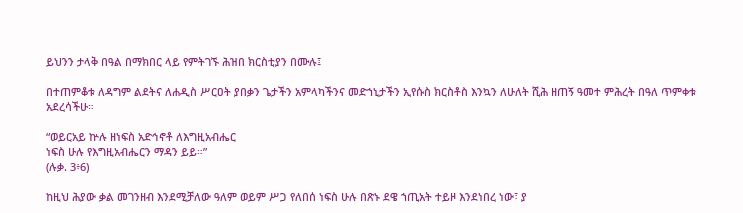ይህንን ታላቅ በዓል በማክበር ላይ የምትገኙ ሕዝበ ክርስቲያን በሙሉ፤

በተጠምቆቱ ለዳግም ልደትና ለሐዲስ ሥርዐት ያበቃን ጌታችን አምላካችንና መድኀኒታችን ኢየሱስ ክርስቶስ እንኳን ለሁለት ሺሕ ዘጠኝ ዓመተ ምሕረት በዓለ ጥምቀቱ አደረሳችሁ።

“ወይርአይ ኵሉ ዘነፍስ አድኅኖቶ ለእግዚአብሔር
ነፍስ ሁሉ የእግዚአብሔርን ማዳን ይይ።”
(ሉቃ. 3፥6)

ከዚህ ሕያው ቃል መገንዘብ እንደሚቻለው ዓለም ወይም ሥጋ የለበሰ ነፍስ ሁሉ በጽኑ ደዌ ኀጢአት ተይዞ እንደነበረ ነው፣ ያ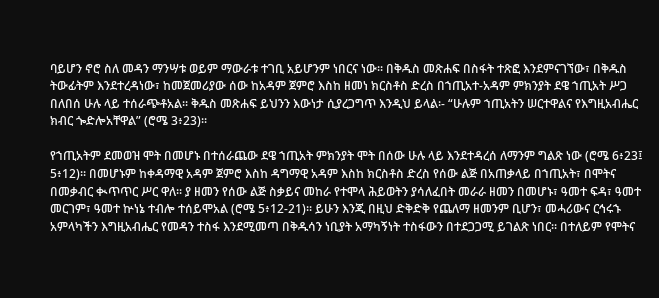ባይሆን ኖሮ ስለ መዳን ማንሣቱ ወይም ማውራቱ ተገቢ አይሆንም ነበርና ነው፡፡ በቅዱስ መጽሐፍ በስፋት ተጽፎ እንደምናገኘው፣ በቅዱስ ትውፊትም እንደተረዳነው፣ ከመጀመሪያው ሰው ከአዳም ጀምሮ እስከ ዘመነ ክርስቶስ ድረስ በኀጢአተ-አዳም ምክንያት ደዌ ኀጢአት ሥጋ በለበሰ ሁሉ ላይ ተሰራጭቶአል፡፡ ቅዱስ መጽሐፍ ይህንን እውነታ ሲያረጋግጥ እንዲህ ይላል፡- “ሁሉም ኀጢአትን ሠርተዋልና የእግዚአብሔር ክብር ጐድሎአቸዋል” (ሮሜ 3፥23)፡፡

የኀጢአትም ደመወዝ ሞት በመሆኑ በተሰራጨው ደዌ ኀጢአት ምክንያት ሞት በሰው ሁሉ ላይ እንደተዳረሰ ለማንም ግልጽ ነው (ሮሜ 6፥23፤ 5፥12)፡፡ በመሆኑም ከቀዳማዊ አዳም ጀምሮ እስከ ዳግማዊ አዳም እስከ ክርስቶስ ድረስ የሰው ልጅ በአጠቃላይ በኀጢአት፣ በሞትና በመቃብር ቊጥጥር ሥር ዋለ፡፡ ያ ዘመን የሰው ልጅ ስቃይና መከራ የተሞላ ሕይወትን ያሳለፈበት መራራ ዘመን በመሆኑ፣ ዓመተ ፍዳ፣ ዓመተ መርገም፣ ዓመተ ኵነኔ ተብሎ ተሰይሞአል (ሮሜ 5፥12-21)፡፡ ይሁን እንጂ በዚህ ድቅድቅ የጨለማ ዘመንም ቢሆን፣ መሓሪውና ርኅሩኁ አምላካችን እግዚአብሔር የመዳን ተስፋ እንደሚመጣ በቅዱሳን ነቢያት አማካኝነት ተስፋውን በተደጋጋሚ ይገልጽ ነበር፡፡ በተለይም የሞትና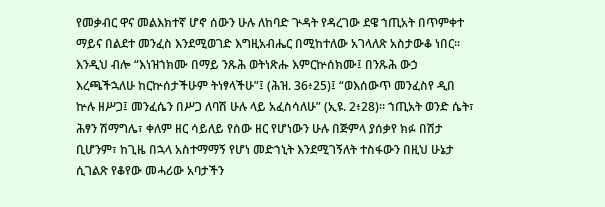የመቃብር ዋና መልእክተኛ ሆኖ ሰውን ሁሉ ለከባድ ጕዳት የዳረገው ደዌ ኀጢአት በጥምቀተ ማይና በልደተ መንፈስ እንደሚወገድ እግዚአብሔር በሚከተለው አገላለጽ አስታውቆ ነበር፡፡ እንዲህ ብሎ “እነዝኀክሙ በማይ ንጹሕ ወትነጽሑ እምርኵሰክሙ፤ በንጹሕ ውኃ እረጫችኋለሁ ከርኵሰታችሁም ትነፃላችሁ”፤ (ሕዝ. 36፥25)፤ “ወእሰውጥ መንፈስየ ዲበ ኵሉ ዘሥጋ፤ መንፈሴን በሥጋ ለባሽ ሁሉ ላይ አፈስሳለሁ” (ኢዩ. 2፥28)፡፡ ኀጢአት ወንድ ሴት፣ ሕፃን ሽማግሌ፣ ቀለም ዘር ሳይለይ የሰው ዘር የሆነውን ሁሉ በጅምላ ያሰቃየ ክፉ በሽታ ቢሆንም፣ ከጊዜ በኋላ አስተማማኝ የሆነ መድኀኒት እንደሚገኝለት ተስፋውን በዚህ ሁኔታ ሲገልጽ የቆየው መሓሪው አባታችን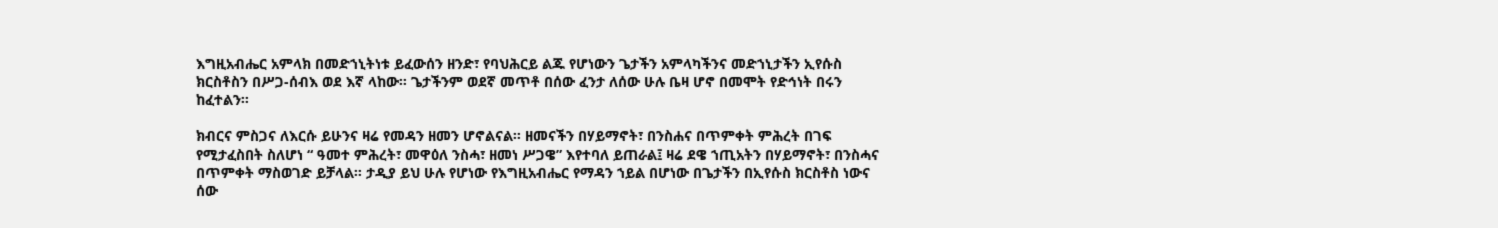እግዚአብሔር አምላክ በመድኀኒትነቱ ይፈውሰን ዘንድ፣ የባህሕርይ ልጁ የሆነውን ጌታችን አምላካችንና መድኀኒታችን ኢየሱስ ክርስቶስን በሥጋ-ሰብእ ወደ እኛ ላከው፡፡ ጌታችንም ወደኛ መጥቶ በሰው ፈንታ ለሰው ሁሉ ቤዛ ሆኖ በመሞት የድኅነት በሩን ከፈተልን፡፡

ክብርና ምስጋና ለእርሱ ይሁንና ዛሬ የመዳን ዘመን ሆኖልናል፡፡ ዘመናችን በሃይማኖት፣ በንስሐና በጥምቀት ምሕረት በገፍ የሚታፈስበት ስለሆነ “ ዓመተ ምሕረት፣ መዋዕለ ንስሓ፣ ዘመነ ሥጋዌ” እየተባለ ይጠራል፤ ዛሬ ደዌ ኀጢአትን በሃይማኖት፣ በንስሓና በጥምቀት ማስወገድ ይቻላል፡፡ ታዲያ ይህ ሁሉ የሆነው የእግዚአብሔር የማዳን ኀይል በሆነው በጌታችን በኢየሱስ ክርስቶስ ነውና ሰው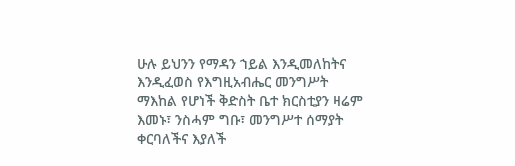ሁሉ ይህንን የማዳን ኀይል እንዲመለከትና እንዲፈወስ የእግዚአብሔር መንግሥት ማእከል የሆነች ቅድስት ቤተ ክርስቲያን ዛሬም እመኑ፣ ንስሓም ግቡ፣ መንግሥተ ሰማያት ቀርባለችና እያለች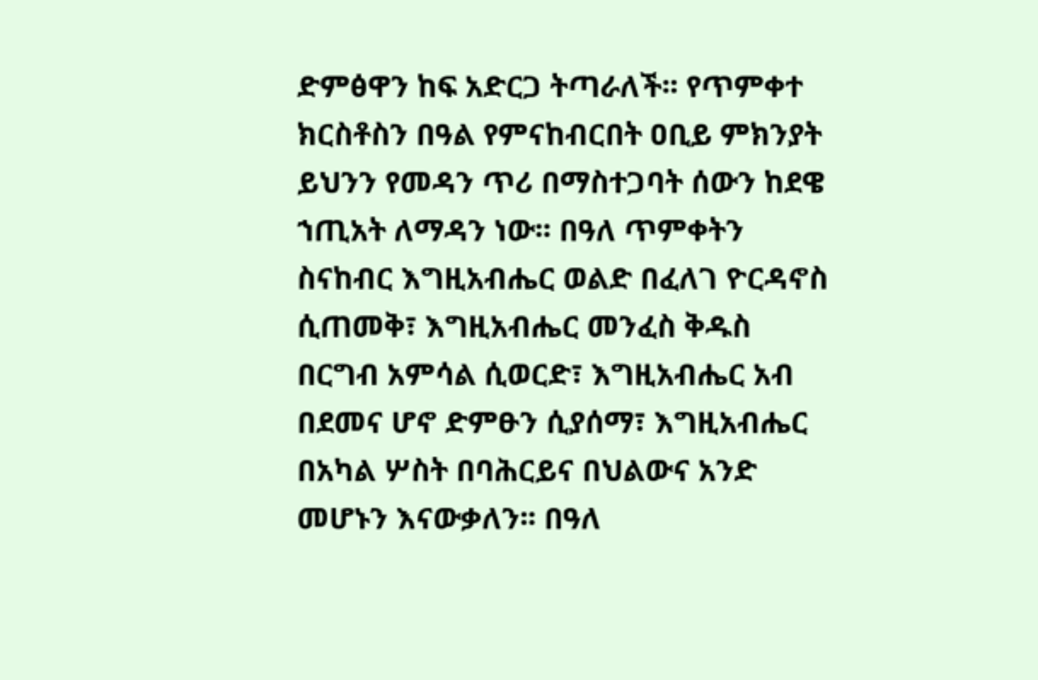ድምፅዋን ከፍ አድርጋ ትጣራለች፡፡ የጥምቀተ ክርስቶስን በዓል የምናከብርበት ዐቢይ ምክንያት ይህንን የመዳን ጥሪ በማስተጋባት ሰውን ከደዌ ኀጢአት ለማዳን ነው፡፡ በዓለ ጥምቀትን ስናከብር እግዚአብሔር ወልድ በፈለገ ዮርዳኖስ ሲጠመቅ፣ እግዚአብሔር መንፈስ ቅዱስ በርግብ አምሳል ሲወርድ፣ እግዚአብሔር አብ በደመና ሆኖ ድምፁን ሲያሰማ፣ እግዚአብሔር በአካል ሦስት በባሕርይና በህልውና አንድ መሆኑን እናውቃለን፡፡ በዓለ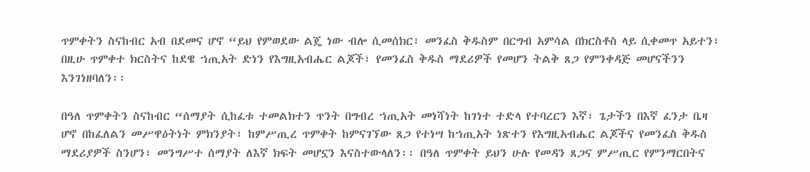ጥምቀትን ስናከብር አብ በደመና ሆኖ “ይህ የምወደው ልጄ ነው ብሎ ሲመሰክር፣ መንፈስ ቅዱስም በርግብ አምሳል በክርስቶስ ላይ ሲቀመጥ አይተን፣ በዚሁ ጥምቀተ ክርስትና ከደዌ ኀጢአት ድነን የእግዚአብሔር ልጆች፣ የመንፈስ ቅዱስ ማደሪዎች የመሆን ትልቅ ጸጋ የምንቀዳጅ መሆናችንን እንገነዘባለን፡፡

በዓለ ጥምቀትን ስናከብር “ሰማያት ሲከፈቱ ተመልክተን ጥንት በግብረ ኀጢአት መነሻነት ከገነተ ተድላ የተባረርን እኛ፣ ጌታችን በእኛ ፈንታ ቤዛ ሆኖ በከፈለልን መሥዋዕትነት ምክንያት፣ ከምሥጢረ ጥምቀት ከምናገኘው ጸጋ የተነሣ ከኀጢአት ነጽተን የእግዚአብሔር ልጆችና የመንፈስ ቅዱስ ማደሪያዎች ስንሆን፣ መንግሥተ ሰማያት ለእኛ ክፍት መሆኗን እናስተውላለን፡፡ በዓለ ጥምቀት ይህን ሁሉ የመዳን ጸጋና ምሥጢር የምንማርበትና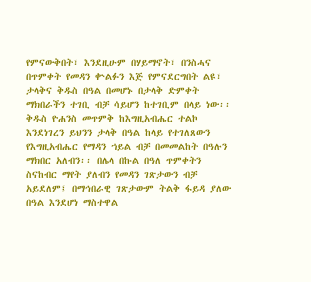የምናውቅበት፣ እንደዚሁም በሃይማኖት፣ በንስሓና በጥምቀት የመዳን ቍልፉን እጅ የምናደርግበት ልዩ፣ ታላቅና ቅዱስ በዓል በመሆኑ በታላቅ ድምቀት ማክበራችን ተገቢ ብቻ ሳይሆን ከተገቢም በላይ ነው፡፡ ቅዱስ ዮሐንስ መጥምቅ ከእግዚአብሔር ተልኮ እንደነገረን ይህንን ታላቅ በዓል ከላይ የተገለጸውን የእግዚአብሔር የማዳን ኀይል ብቻ በመመልከት በዓሉን ማክበር አለብን፡፡ በሌላ በኩል በዓለ ጥምቀትን ስናከብር ማየት ያለብን የመዳን ገጽታውን ብቻ አይደለም፤ በማኅበራዊ ገጽታውም ትልቅ ፋይዳ ያለው በዓል እንደሆነ ማስተዋል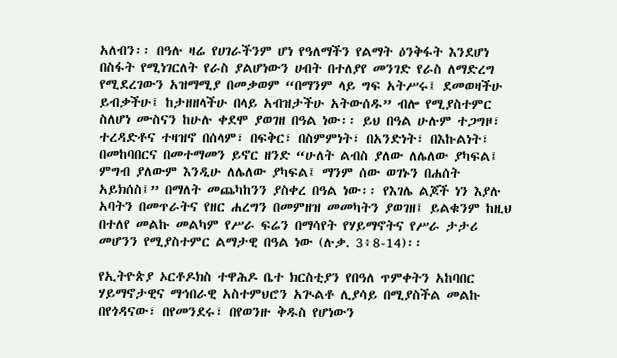አለብን፡፡ በዓሉ ዛሬ የሀገራችንም ሆነ የዓለማችን የልማት ዕንቅፋት እንደሆነ በስፋት የሚነገርለት የራስ ያልሆነውን ሀብት በተለያየ መንገድ የራስ ለማድረግ የሚደረገውን አዝማሚያ በመቃወም “በማንም ላይ ግፍ አትሥሩ፤ ደመወዛችሁ ይብቃችሁ፤ ከታዘዘላችሁ በላይ አብዝታችሁ አትውሰዱ” ብሎ የሚያስተምር ስለሆነ ሙስናን ከሁሉ ቀደሞ ያወገዘ በዓል ነው፡፡ ይህ በዓል ሁሉም ተጋግዞ፣ ተረዳድቶና ተዛዝኖ በሰላም፣ በፍቅር፣ በስምምነት፣ በአንድነት፣ በእኩልነት፣ በመከባበርና በመተማመን ይኖር ዘንድ “ሁለት ልብስ ያለው ለሌለው ያካፍል፤ ምግብ ያለውም እንዲሁ ለሌለው ያካፍል፤ ማንም ሰው ወገኑን በሐሰት አይክሰስ፤” በማለት መጨካከንን ያስቀረ በዓል ነው፡፡ የእገሌ ልጆች ነን እያሉ አባትን በመጥራትና የዘር ሐረግን በመምዘዝ መመካትን ያወገዘ፤ ይልቁንም ከዚህ በተለየ መልኩ መልካም የሥራ ፍሬን በማሳየት የሃይማኖትና የሥራ ታታሪ መሆንን የሚያስተምር ልማታዊ በዓል ነው (ሉቃ. 3፥8-14)፡፡

የኢትዮጵያ ኦርቶዶክስ ተዋሕዶ ቤተ ክርስቲያን የበዓለ ጥምቀትን አከባበር ሃይማኖታዊና ማኅበራዊ አስተምህሮን አጒልቶ ሊያሳይ በሚያስችል መልኩ በየጎዳናው፣ በየመንደሩ፣ በየወንዙ ቅዱስ የሆነውን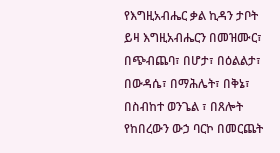የእግዚአብሔር ቃል ኪዳን ታቦት ይዛ እግዚአብሔርን በመዝሙር፣ በጭብጨባ፣ በሆታ፣ በዕልልታ፣ በውዳሴ፣ በማሕሌት፣ በቅኔ፣ በስብከተ ወንጌል ፣ በጸሎት የከበረውን ውኃ ባርኮ በመርጨት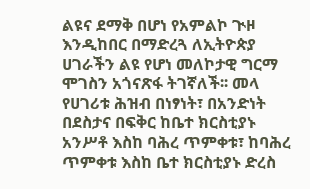ልዩና ደማቅ በሆነ የአምልኮ ጒዞ እንዲከበር በማድረጓ ለኢትዮጵያ ሀገራችን ልዩ የሆነ መለኮታዊ ግርማ ሞገስን አጎናጽፋ ትገኛለች፡፡ መላ የሀገሪቱ ሕዝብ በነፃነት፣ በአንድነት በደስታና በፍቅር ከቤተ ክርስቲያኑ አንሥቶ እስከ ባሕረ ጥምቀቱ፣ ከባሕረ ጥምቀቱ እስከ ቤተ ክርስቲያኑ ድረስ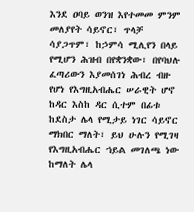እንደ ዐባይ ወንዝ እየተመመ ምንም መለያየት ሳይኖር፣ ጥላቻ ሳያጋጥም፣ ከኃምሳ ሚሊየን በላይ የሚሆን ሕዝብ በየቋንቋው፣ በየባህሉ ፈጣሪውን እያመሰገነ ሕብረ ብዙ የሆነ የእግዚአብሔር ሠራዊት ሆኖ ከዳር እስከ ዳር ሲተም በፊቱ ከደስታ ሌላ የሚታይ ነገር ሳይኖር ማክበር ማለት፣ ይህ ሁሉን የሚገዛ የእግዚአብሔር ኀይል መገለጫ ነው ከማለት ሌላ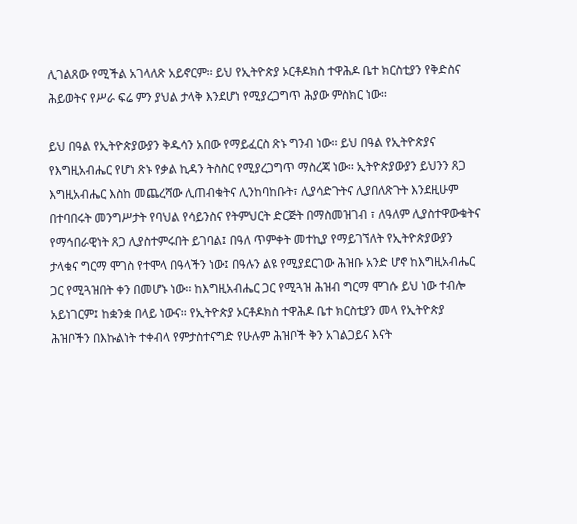ሊገልጸው የሚችል አገላለጽ አይኖርም፡፡ ይህ የኢትዮጵያ ኦርቶዶክስ ተዋሕዶ ቤተ ክርስቲያን የቅድስና ሕይወትና የሥራ ፍሬ ምን ያህል ታላቅ እንደሆነ የሚያረጋግጥ ሕያው ምስክር ነው፡፡

ይህ በዓል የኢትዮጵያውያን ቅዱሳን አበው የማይፈርስ ጽኑ ግንብ ነው፡፡ ይህ በዓል የኢትዮጵያና የእግዚአብሔር የሆነ ጽኑ የቃል ኪዳን ትስስር የሚያረጋግጥ ማስረጃ ነው፡፡ ኢትዮጵያውያን ይህንን ጸጋ እግዚአብሔር እስከ መጨረሻው ሊጠብቁትና ሊንከባከቡት፣ ሊያሳድጉትና ሊያበለጽጉት እንደዚሁም በተባበሩት መንግሥታት የባህል የሳይንስና የትምህርት ድርጅት በማስመዝገብ ፣ ለዓለም ሊያስተዋውቁትና የማኅበራዊነት ጸጋ ሊያስተምሩበት ይገባል፤ በዓለ ጥምቀት መተኪያ የማይገኘለት የኢትዮጵያውያን ታላቁና ግርማ ሞገስ የተሞላ በዓላችን ነው፤ በዓሉን ልዩ የሚያደርገው ሕዝቡ አንድ ሆኖ ከእግዚአብሔር ጋር የሚጓዝበት ቀን በመሆኑ ነው፡፡ ከእግዚአብሔር ጋር የሚጓዝ ሕዝብ ግርማ ሞገሱ ይህ ነው ተብሎ አይነገርም፤ ከቋንቋ በላይ ነውና፡፡ የኢትዮጵያ ኦርቶዶክስ ተዋሕዶ ቤተ ክርስቲያን መላ የኢትዮጵያ ሕዝቦችን በእኩልነት ተቀብላ የምታስተናግድ የሁሉም ሕዝቦች ቅን አገልጋይና እናት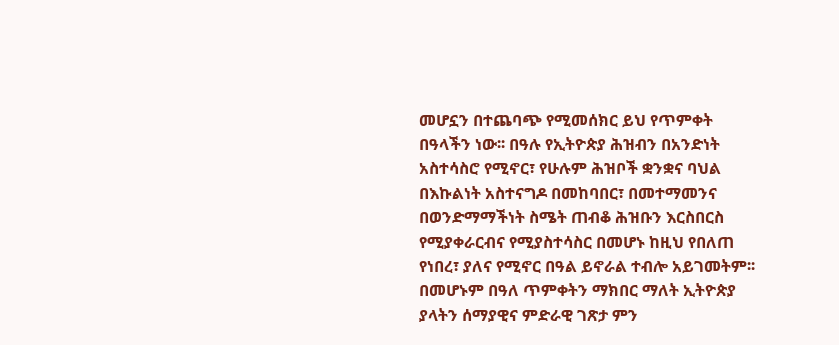መሆኗን በተጨባጭ የሚመሰክር ይህ የጥምቀት በዓላችን ነው፡፡ በዓሉ የኢትዮጵያ ሕዝብን በአንድነት አስተሳስሮ የሚኖር፣ የሁሉም ሕዝቦች ቋንቋና ባህል በእኩልነት አስተናግዶ በመከባበር፣ በመተማመንና በወንድማማችነት ስሜት ጠብቆ ሕዝቡን እርስበርስ የሚያቀራርብና የሚያስተሳስር በመሆኑ ከዚህ የበለጠ የነበረ፣ ያለና የሚኖር በዓል ይኖራል ተብሎ አይገመትም፡፡ በመሆኑም በዓለ ጥምቀትን ማክበር ማለት ኢትዮጵያ ያላትን ሰማያዊና ምድራዊ ገጽታ ምን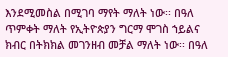እንደሚመስል በሚገባ ማየት ማለት ነው፡፡ በዓለ ጥምቀት ማለት የኢትዮጵያን ግርማ ሞገስ ኀይልና ክብር በትክክል መገንዘብ መቻል ማለት ነው፡፡ በዓለ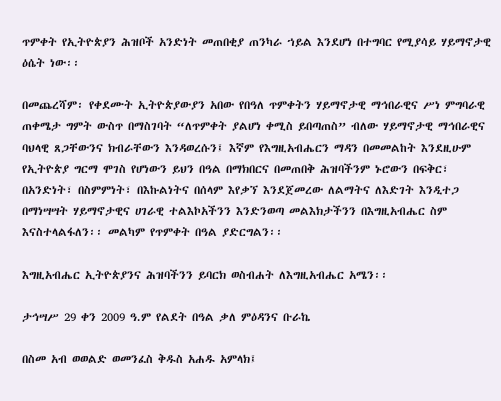ጥምቀት የኢትዮጵያን ሕዝቦች አንድነት መጠበቂያ ጠንካራ ኀይል እንደሆነ በተግባር የሚያሳይ ሃይማኖታዊ ዕሴት ነው፡፡

በመጨረሻም፡ የቀደሙት ኢትዮጵያውያን አበው የበዓለ ጥምቀትን ሃይማኖታዊ ማኅበራዊና ሥነ ምግባራዊ ጠቀሜታ ግምት ውስጥ በማስገባት “ለጥምቀት ያልሆነ ቀሚስ ይበጣጠስ” ብለው ሃይማኖታዊ ማኅበራዊና ባህላዊ ጸጋቸውንና ክብራቸውን እንዳወረሱን፤ እኛም የእግዚአብሔርን ማዳን በመመልከት እንደዚሁም የኢትዮጵያ ግርማ ሞገስ የሆነውን ይህን በዓል በማክበርና በመጠበቅ ሕዝባችንም ኑሮውን በፍቅር፣ በአንድነት፣ በስምምነት፣ በእኩልነትና በሰላም እየቃኘ እንደጀመረው ለልማትና ለእድገት እንዲተጋ በማነሣሣት ሃይማኖታዊና ሀገራዊ ተልእኮአችንን እንድንወጣ መልእክታችንን በእግዚአብሔር ስም እናስተላልፋለን፡፡ መልካም የጥምቀት በዓል ያድርግልን፡፡

እግዚአብሔር ኢትዮጵያንና ሕዝባችንን ይባርክ ወስብሐት ለእግዚአብሔር አሜን፡፡

ታኅሣሥ 29 ቀን 2009 ዓ.ም የልደት በዓል ቃለ ምዕዳንና ቡራኬ

በስመ አብ ወወልድ ወመንፈስ ቅዱስ አሐዱ አምላክ፤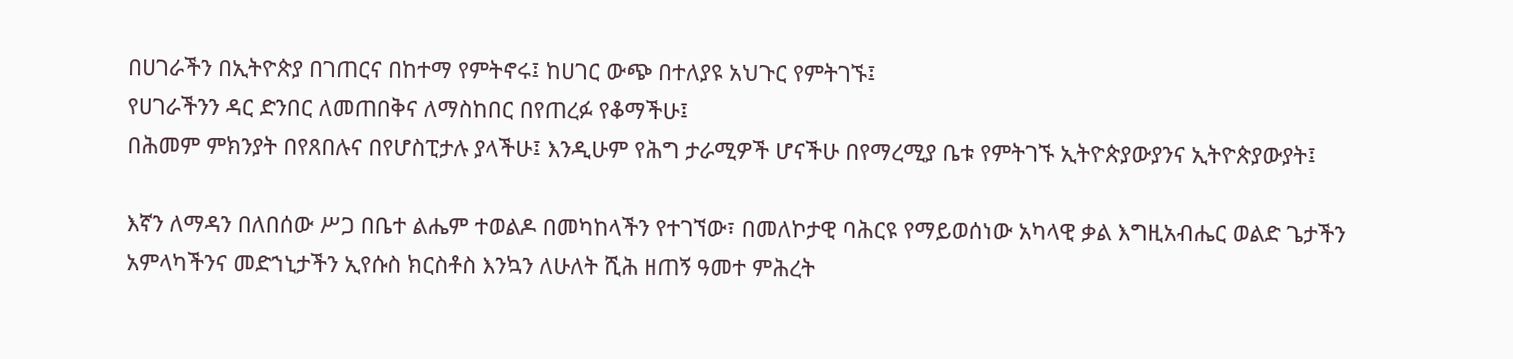በሀገራችን በኢትዮጵያ በገጠርና በከተማ የምትኖሩ፤ ከሀገር ውጭ በተለያዩ አህጉር የምትገኙ፤
የሀገራችንን ዳር ድንበር ለመጠበቅና ለማስከበር በየጠረፉ የቆማችሁ፤
በሕመም ምክንያት በየጸበሉና በየሆስፒታሉ ያላችሁ፤ እንዲሁም የሕግ ታራሚዎች ሆናችሁ በየማረሚያ ቤቱ የምትገኙ ኢትዮጵያውያንና ኢትዮጵያውያት፤

እኛን ለማዳን በለበሰው ሥጋ በቤተ ልሔም ተወልዶ በመካከላችን የተገኘው፣ በመለኮታዊ ባሕርዩ የማይወሰነው አካላዊ ቃል እግዚአብሔር ወልድ ጌታችን አምላካችንና መድኀኒታችን ኢየሱስ ክርስቶስ እንኳን ለሁለት ሺሕ ዘጠኝ ዓመተ ምሕረት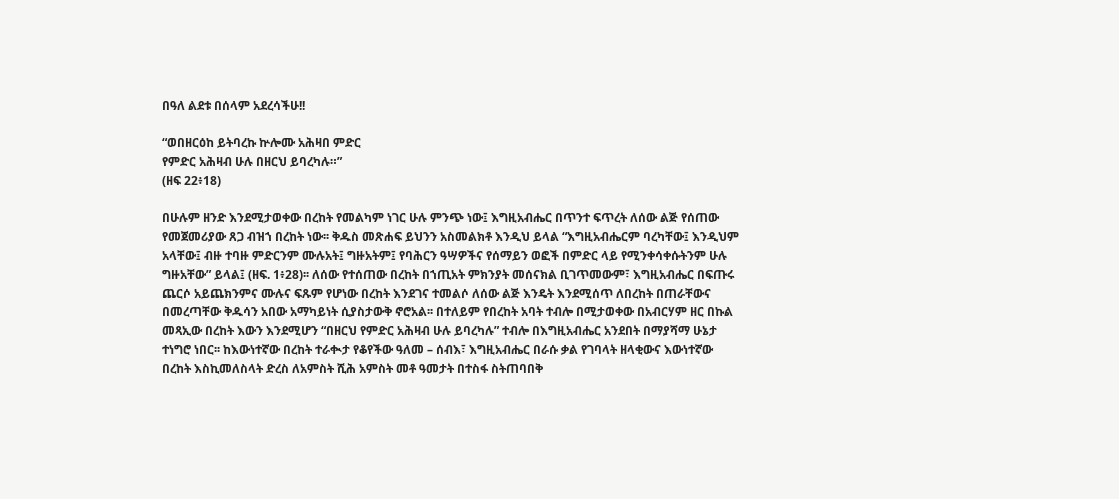በዓለ ልደቱ በሰላም አደረሳችሁ!!

“ወበዘርዕከ ይትባረኩ ኵሎሙ አሕዛበ ምድር
የምድር አሕዛብ ሁሉ በዘርህ ይባረካሉ።”
(ዘፍ 22፥18)

በሁሉም ዘንድ እንደሚታወቀው በረከት የመልካም ነገር ሁሉ ምንጭ ነው፤ እግዚአብሔር በጥንተ ፍጥረት ለሰው ልጅ የሰጠው የመጀመሪያው ጸጋ ብዝኀ በረከት ነው፡፡ ቅዱስ መጽሐፍ ይህንን አስመልክቶ እንዲህ ይላል “እግዚአብሔርም ባረካቸው፤ እንዲህም አላቸው፤ ብዙ ተባዙ ምድርንም ሙሉአት፤ ግዙአትም፤ የባሕርን ዓሣዎችና የሰማይን ወፎች በምድር ላይ የሚንቀሳቀሱትንም ሁሉ ግዙአቸው” ይላል፤ (ዘፍ. 1፥28)፡፡ ለሰው የተሰጠው በረከት በኀጢአት ምክንያት መሰናክል ቢገጥመውም፣ እግዚአብሔር በፍጡሩ ጨርሶ አይጨክንምና ሙሉና ፍጹም የሆነው በረከት እንደገና ተመልሶ ለሰው ልጅ እንዴት እንደሚሰጥ ለበረከት በጠራቸውና በመረጣቸው ቅዱሳን አበው አማካይነት ሲያስታውቅ ኖሮአል፡፡ በተለይም የበረከት አባት ተብሎ በሚታወቀው በአብርሃም ዘር በኩል መጻኢው በረከት እውን እንደሚሆን “በዘርህ የምድር አሕዛብ ሁሉ ይባረካሉ” ተብሎ በእግዚአብሔር አንደበት በማያሻማ ሁኔታ ተነግሮ ነበር፡፡ ከእውነተኛው በረከት ተራቊታ የቆየችው ዓለመ – ሰብእ፣ እግዚአብሔር በራሱ ቃል የገባላት ዘላቂውና እውነተኛው በረከት እስኪመለስላት ድረስ ለአምስት ሺሕ አምስት መቶ ዓመታት በተስፋ ስትጠባበቅ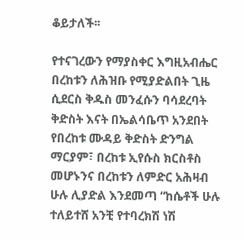ቆይታለች፡፡

የተናገረውን የማያስቀር እግዚአብሔር በረከቱን ለሕዝቡ የሚያድልበት ጊዜ ሲደርስ ቅዱስ መንፈሱን ባሳደረባት ቅድስት እናት በኤልሳቤጥ አንደበት የበረከቱ ሙዳይ ቅድስት ድንግል ማርያም፣ በረከቱ ኢየሱስ ክርስቶስ መሆኑንና በረከቱን ለምድር አሕዛብ ሁሉ ሊያድል እንደመጣ “ከሴቶች ሁሉ ተለይተሸ አንቺ የተባረክሽ ነሽ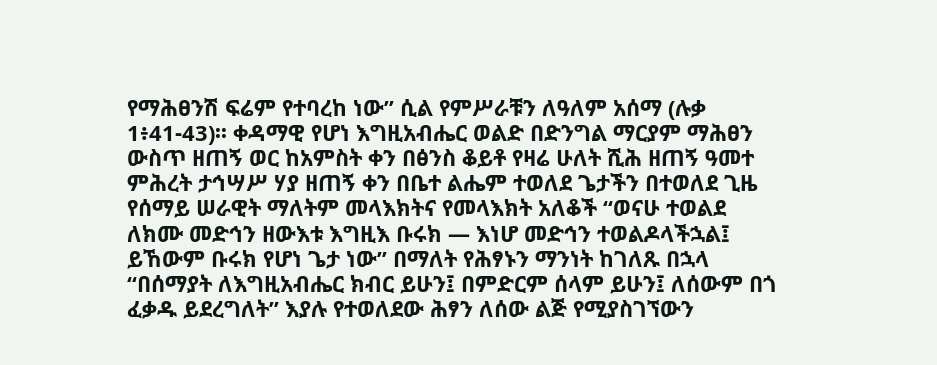የማሕፀንሽ ፍሬም የተባረከ ነው” ሲል የምሥራቹን ለዓለም አሰማ (ሉቃ 1፥41-43)፡፡ ቀዳማዊ የሆነ እግዚአብሔር ወልድ በድንግል ማርያም ማሕፀን ውስጥ ዘጠኝ ወር ከአምስት ቀን በፅንስ ቆይቶ የዛሬ ሁለት ሺሕ ዘጠኝ ዓመተ ምሕረት ታኅሣሥ ሃያ ዘጠኝ ቀን በቤተ ልሔም ተወለደ ጌታችን በተወለደ ጊዜ የሰማይ ሠራዊት ማለትም መላእክትና የመላእክት አለቆች “ወናሁ ተወልደ ለክሙ መድኅን ዘውእቱ እግዚእ ቡሩክ — እነሆ መድኅን ተወልዶላችኋል፤ ይኸውም ቡሩክ የሆነ ጌታ ነው” በማለት የሕፃኑን ማንነት ከገለጹ በኋላ “በሰማያት ለእግዚአብሔር ክብር ይሁን፤ በምድርም ሰላም ይሁን፤ ለሰውም በጎ ፈቃዱ ይደረግለት” እያሉ የተወለደው ሕፃን ለሰው ልጅ የሚያስገኘውን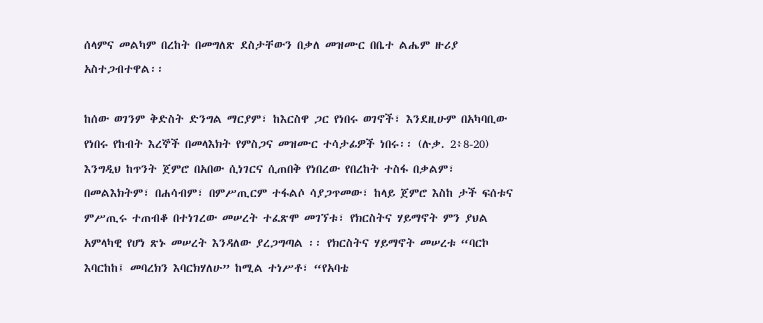ሰላምና መልካም በረከት በመግለጽ ደስታቸውን በቃለ መዝሙር በቤተ ልሔም ዙሪያ አስተጋብተዋል፡፡

ከሰው ወገንም ቅድስት ድንግል ማርያም፣ ከእርስዋ ጋር የነበሩ ወገኖች፣ እንደዚሁም በአካባቢው የነበሩ የከብት እረኞች በመላእክት የምስጋና መዝሙር ተሳታፊዎች ነበሩ፡፡ (ሉቃ. 2፥8-20) እንግዲህ ከጥንት ጀምሮ በአበው ሲነገርና ሲጠበቅ የነበረው የበረከት ተስፋ በቃልም፣ በመልእክትም፣ በሐሳብም፣ በምሥጢርም ተፋልሶ ሳያጋጥመው፣ ከላይ ጀምሮ እስከ ታች ፍሰቱና ምሥጢሩ ተጠብቆ በተነገረው መሠረት ተፈጽሞ መገኘቱ፣ የክርስትና ሃይማኖት ምን ያህል አምላካዊ የሆነ ጽኑ መሠረት እንዳለው ያረጋግጣል ፡፡ የክርስትና ሃይማኖት መሠረቱ “ባርኮ እባርከከ፤ መባረክን እባርክሃለሁ” ከሚል ተነሥቶ፣ “የአባቴ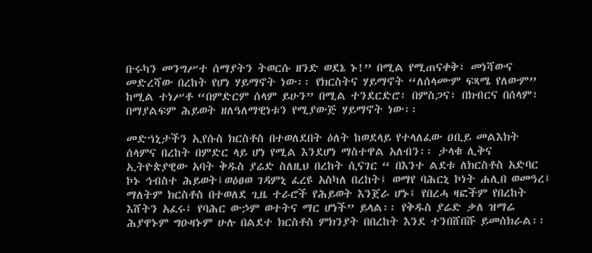ቡሩካን መንግሥተ ሰማያትን ትወርሱ ዘንድ ወደኔ ኑ!” በሚል የሚጠናቀቅ፣ መነሻውና መድረሻው በረከት የሆነ ሃይማኖት ነው፡፡ የክርስትና ሃይማኖት “ለሰላሙም ፍጻሜ የለውም” ከሚል ተነሥቶ “በምድርም ሰላም ይሁን” በሚል ተንደርድሮ፣ በምስጋና፣ በክብርና በሰላም፣ በማያልፍም ሕይወት ዘለዓለማዊነቱን የሚያውጅ ሃይማኖት ነው፡፡

መድኀኒታችን ኢየሱስ ክርስቶስ በተወለደበት ዕለት ከወደላይ የተላለፈው ዐቢይ መልእክት ሰላምና በረከት በምድር ላይ ሆነ የሚል እንደሆነ ማስተዋል አለብን፡፡ ታላቁ ሊቅና ኢትዮጵያዊው አባት ቅዱስ ያሬድ ስለዚህ በረከት ሲናገር “ በእንተ ልደቱ ለክርስቶስ አድባር ኮኑ ኅብስተ ሕይወት፤ወዕፀወ ገዳምኒ ፈረዩ አስካለ በረከት፤ ወማየ ባሕርኒ ኮነት ሐሊበ ወመዓረ፤ ማለትም ክርስቶስ በተወለደ ጊዜ ተራሮች የሕይወት እንጀራ ሆኑ፤ የበረሓ ዛፎችም የበረከት እሸትን አፈሩ፤ የባሕር ውኃም ወተትና ማር ሆነች” ይላል፡፡ የቅዱስ ያሬድ ቃለ ዝማሬ ሕያዋኑም ግዑዛኑም ሁሉ በልደተ ክርስቶስ ምክንያት በበረከት እንደ ተንበሸበሹ ይመሰክራል፡፡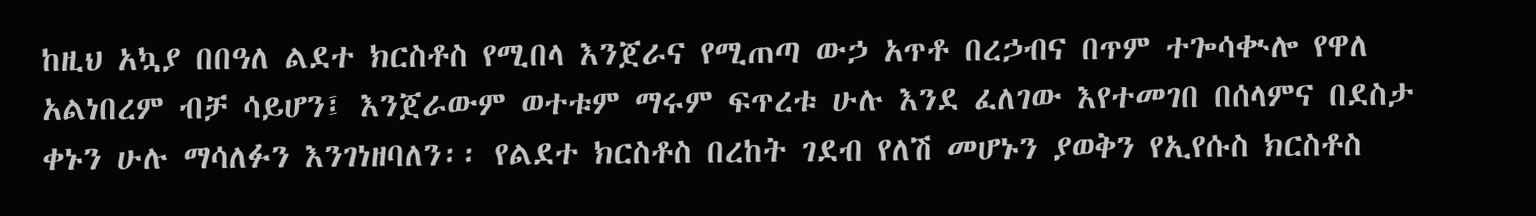ከዚህ አኳያ በበዓለ ልደተ ክርስቶስ የሚበላ እንጀራና የሚጠጣ ውኃ አጥቶ በረኃብና በጥም ተጐሳቊሎ የዋለ አልነበረም ብቻ ሳይሆን፤ እንጀራውም ወተቱም ማሩም ፍጥረቱ ሁሉ እንደ ፈለገው እየተመገበ በሰላምና በደስታ ቀኑን ሁሉ ማሳለፉን እንገነዘባለን፡፡ የልደተ ክርስቶስ በረከት ገደብ የለሽ መሆኑን ያወቅን የኢየሱስ ክርስቶስ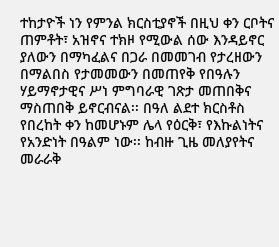ተከታዮች ነን የምንል ክርስቲያኖች በዚህ ቀን ርቦትና ጠምቶት፣ አዝኖና ተክዞ የሚውል ሰው እንዳይኖር ያለውን በማካፈልና በጋራ በመመገብ የታረዘውን በማልበስ የታመመውን በመጠየቅ የበዓሉን ሃይማኖታዊና ሥነ ምግባራዊ ገጽታ መጠበቅና ማስጠበቅ ይኖርብናል፡፡ በዓለ ልደተ ክርስቶስ የበረከት ቀን ከመሆኑም ሌላ የዕርቅ፣ የእኩልነትና የአንድነት በዓልም ነው፡፡ ከብዙ ጊዜ መለያየትና መራራቅ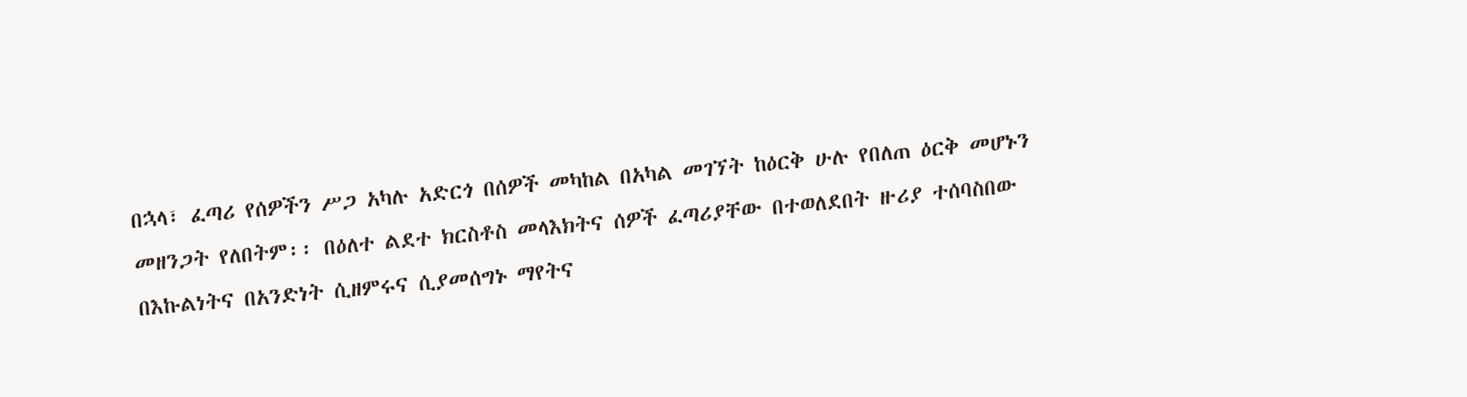በኋላ፣ ፈጣሪ የሰዎችን ሥጋ አካሉ አድርጎ በሰዎች መካከል በአካል መገኘት ከዕርቅ ሁሉ የበለጠ ዕርቅ መሆኑን መዘንጋት የለበትም፡፡ በዕለተ ልደተ ክርስቶስ መላእክትና ሰዎች ፈጣሪያቸው በተወለደበት ዙሪያ ተሰባስበው በእኩልነትና በአንድነት ሲዘምሩና ሲያመሰግኑ ማየትና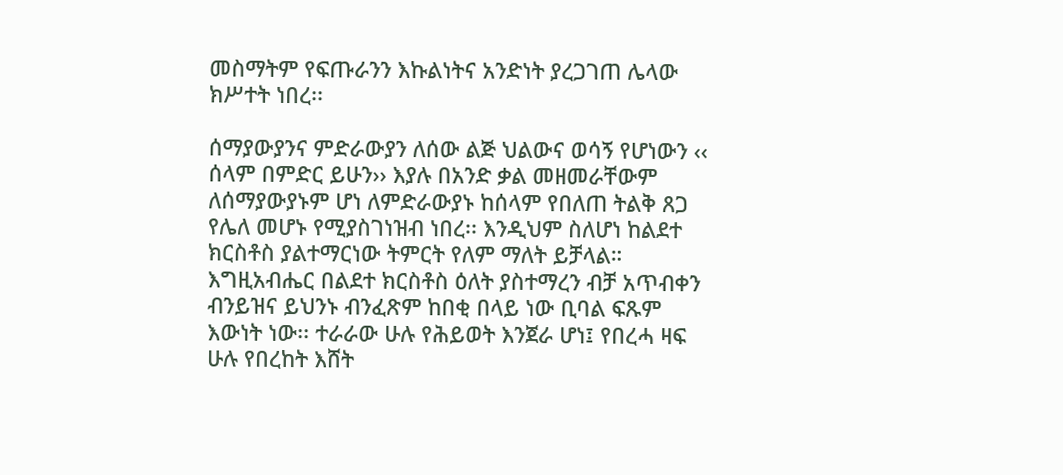መስማትም የፍጡራንን እኩልነትና አንድነት ያረጋገጠ ሌላው ክሥተት ነበረ፡፡

ሰማያውያንና ምድራውያን ለሰው ልጅ ህልውና ወሳኝ የሆነውን ‹‹ ሰላም በምድር ይሁን›› እያሉ በአንድ ቃል መዘመራቸውም ለሰማያውያኑም ሆነ ለምድራውያኑ ከሰላም የበለጠ ትልቅ ጸጋ የሌለ መሆኑ የሚያስገነዝብ ነበረ፡፡ እንዲህም ስለሆነ ከልደተ ክርስቶስ ያልተማርነው ትምርት የለም ማለት ይቻላል። እግዚአብሔር በልደተ ክርስቶስ ዕለት ያስተማረን ብቻ አጥብቀን ብንይዝና ይህንኑ ብንፈጽም ከበቂ በላይ ነው ቢባል ፍጹም እውነት ነው፡፡ ተራራው ሁሉ የሕይወት እንጀራ ሆነ፤ የበረሓ ዛፍ ሁሉ የበረከት እሸት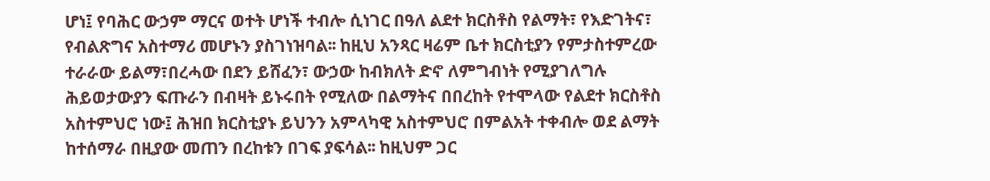ሆነ፤ የባሕር ውኃም ማርና ወተት ሆነች ተብሎ ሲነገር በዓለ ልደተ ክርስቶስ የልማት፣ የእድገትና፣ የብልጽግና አስተማሪ መሆኑን ያስገነዝባል፡፡ ከዚህ አንጻር ዛሬም ቤተ ክርስቲያን የምታስተምረው ተራራው ይልማ፣በረሓው በደን ይሸፈን፣ ውኃው ከብክለት ድኖ ለምግብነት የሚያገለግሉ ሕይወታውያን ፍጡራን በብዛት ይኑሩበት የሚለው በልማትና በበረከት የተሞላው የልደተ ክርስቶስ አስተምህሮ ነው፤ ሕዝበ ክርስቲያኑ ይህንን አምላካዊ አስተምህሮ በምልአት ተቀብሎ ወደ ልማት ከተሰማራ በዚያው መጠን በረከቱን በገፍ ያፍሳል፡፡ ከዚህም ጋር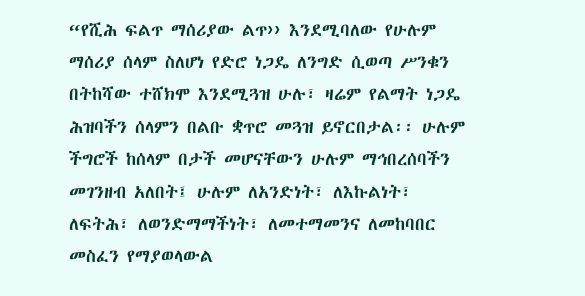“የሺሕ ፍልጥ ማሰሪያው ልጥ›› እንደሚባለው የሁሉም ማሰሪያ ሰላም ስለሆነ የድሮ ነጋዴ ለንግድ ሲወጣ ሥንቁን በትከሻው ተሸክሞ እንደሚጓዝ ሁሉ፣ ዛሬም የልማት ነጋዴ ሕዝባችን ሰላምን በልቡ ቋጥሮ መጓዝ ይኖርበታል፡፡ ሁሉም ችግሮች ከሰላም በታች መሆናቸውን ሁሉም ማኅበረሰባችን መገንዘብ አለበት፤ ሁሉም ለአንድነት፣ ለእኩልነት፣ ለፍትሕ፣ ለወንድማማችነት፣ ለመተማመንና ለመከባበር መስፈን የማያወላውል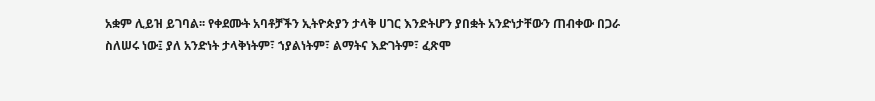አቋም ሊይዝ ይገባል፡፡ የቀደሙት አባቶቻችን ኢትዮጵያን ታላቅ ሀገር እንድትሆን ያበቋት አንድነታቸውን ጠብቀው በጋራ ስለሠሩ ነው፤ ያለ አንድነት ታላቅነትም፣ ኀያልነትም፣ ልማትና እድገትም፣ ፈጽሞ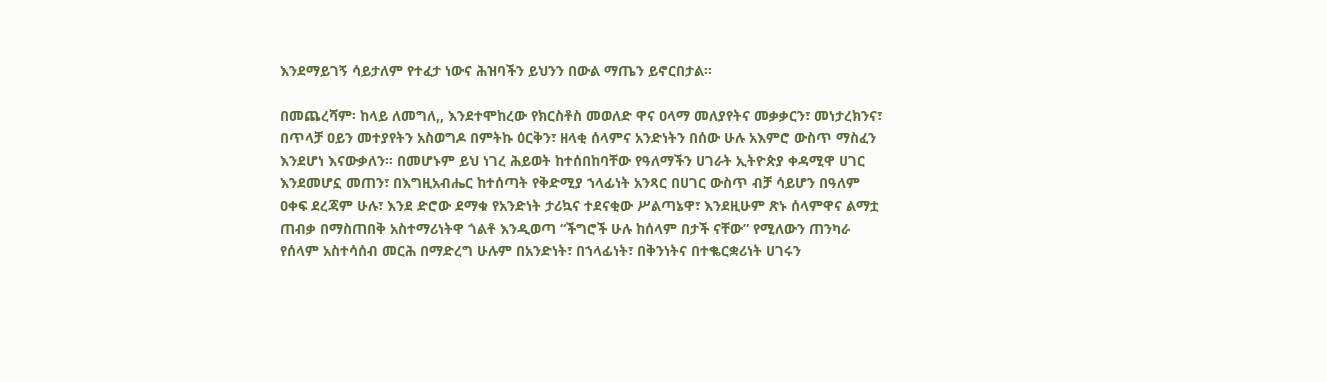እንደማይገኝ ሳይታለም የተፈታ ነውና ሕዝባችን ይህንን በውል ማጤን ይኖርበታል፡፡

በመጨረሻም፡ ከላይ ለመግለ,, እንደተሞከረው የክርስቶስ መወለድ ዋና ዐላማ መለያየትና መቃቃርን፣ መነታረክንና፣ በጥላቻ ዐይን መተያየትን አስወግዶ በምትኩ ዕርቅን፣ ዘላቂ ሰላምና አንድነትን በሰው ሁሉ አእምሮ ውስጥ ማስፈን እንደሆነ እናውቃለን፡፡ በመሆኑም ይህ ነገረ ሕይወት ከተሰበከባቸው የዓለማችን ሀገራት ኢትዮጵያ ቀዳሚዋ ሀገር እንደመሆኗ መጠን፣ በእግዚአብሔር ከተሰጣት የቅድሚያ ኀላፊነት አንጻር በሀገር ውስጥ ብቻ ሳይሆን በዓለም ዐቀፍ ደረጃም ሁሉ፣ እንደ ድሮው ደማቁ የአንድነት ታሪኳና ተደናቂው ሥልጣኔዋ፣ እንደዚሁም ጽኑ ሰላምዋና ልማቷ ጠብቃ በማስጠበቅ አስተማሪነትዋ ጎልቶ እንዲወጣ “ችግሮች ሁሉ ከሰላም በታች ናቸው” የሚለውን ጠንካራ የሰላም አስተሳሰብ መርሕ በማድረግ ሁሉም በአንድነት፣ በኀላፊነት፣ በቅንነትና በተቈርቋሪነት ሀገሩን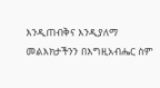እንዲጠብቅና እንዲያለማ መልእክታችንን በእግዚአብሔር ስም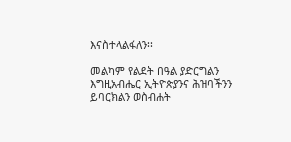እናስተላልፋለን፡፡

መልካም የልደት በዓል ያድርግልን እግዚአብሔር ኢትዮጵያንና ሕዝባችንን ይባርክልን ወስብሐት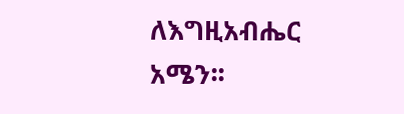ለእግዚአብሔር አሜን፡፡